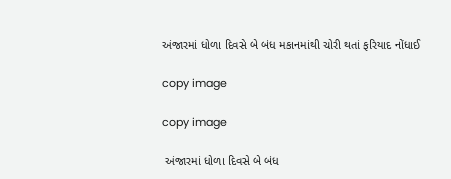અંજારમાં ધોળા દિવસે બે બંધ મકાનમાંથી ચોરી થતાં ફરિયાદ નોંધાઈ

copy image

copy image

 અંજારમાં ધોળા દિવસે બે બંધ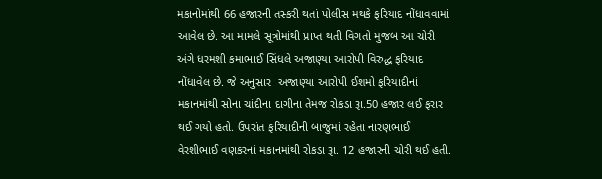મકાનોમાંથી 66 હજારની તસ્કરી થતાં પોલીસ મથકે ફરિયાદ નોંધાવવામાં આવેલ છે. આ મામલે સૂત્રોમાંથી પ્રાપ્ત થતી વિગતો મુજબ આ ચોરી અંગે ધરમશી કમાભાઈ સિંધલે અજાણ્યા આરોપી વિરુદ્ધ ફરિયાદ નોંધાવેલ છે. જે અનુસાર  અજાણ્યા આરોપી ઈશમો ફરિયાદીનાં મકાનમાંથી સોના ચાંદીના દાગીના તેમજ રોકડા રૂા.50 હજાર લઈ ફરાર થઈ ગયો હતો. ઉપરાંત ફરિયાદીની બાજુમાં રહેતા નારણભાઈ વેરશીભાઈ વણકરનાં મકાનમાંથી રોકડા રૂા. 12 હજારની ચોરી થઈ હતી.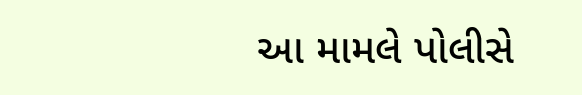આ મામલે પોલીસે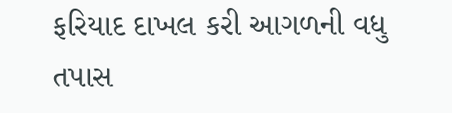ફરિયાદ દાખલ કરી આગળની વધુ તપાસ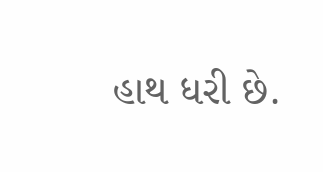હાથ ધરી છે.